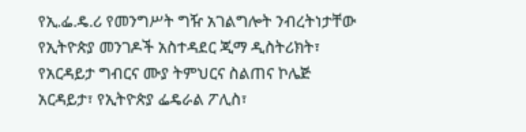የኢ.ፌ.ዴ.ሪ የመንግሥት ግዥ አገልግሎት ንብረትነታቸው የኢትዮጵያ መንገዶች አስተዳደር ጂማ ዲስትሪክት፣ የአርዳይታ ግብርና ሙያ ትምህርና ስልጠና ኮሌጅ አርዳይታ፣ የኢትዮጵያ ፌዴራል ፖሊስ፣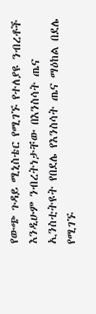የውጭ ጉዳይ ሚኒስቴር የሚገኙ የተለያዩ ንብረቶች እንዲሁም ንብረትነታቸው በእንስሳት ጤና ኢንስቲትዩት የበደሌ የእንስሳት ጤና ማዕከል በደሌ የሚገኙ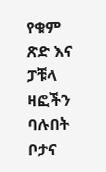የቁም ጽድ እና ፓቹላ ዛፎችን ባሉበት ቦታና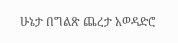ሁኔታ በግልጽ ጨረታ አወዳድሮ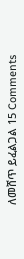ለመሸጥ ይፈልጋል 15 Comments